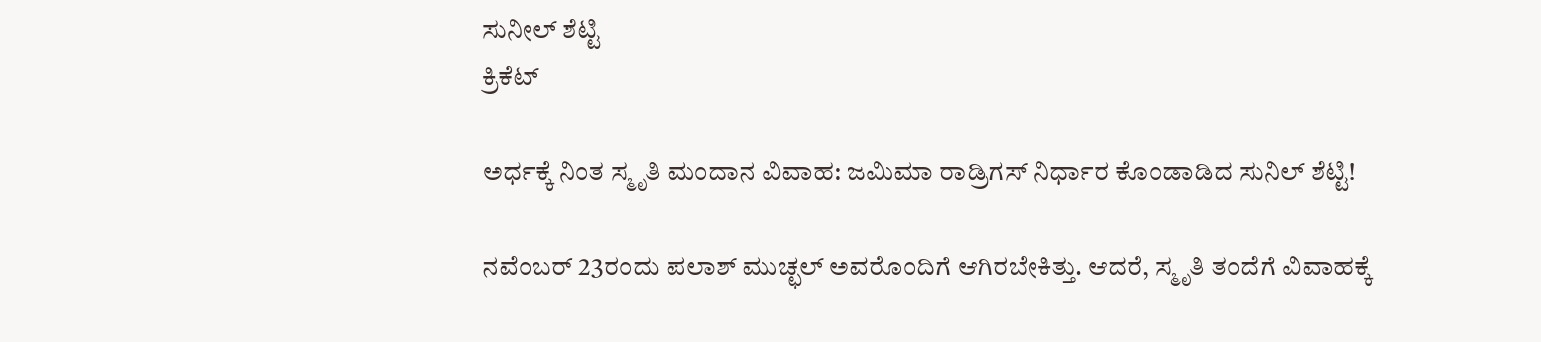ಸುನೀಲ್ ಶೆಟ್ಟಿ
ಕ್ರಿಕೆಟ್

ಅರ್ಧಕ್ಕೆ ನಿಂತ ಸ್ಮೃತಿ ಮಂದಾನ ವಿವಾಹ: ಜಮಿಮಾ ರಾಡ್ರಿಗಸ್ ನಿರ್ಧಾರ ಕೊಂಡಾಡಿದ ಸುನಿಲ್ ಶೆಟ್ಟಿ!

ನವೆಂಬರ್ 23ರಂದು ಪಲಾಶ್ ಮುಚ್ಛಲ್ ಅವರೊಂದಿಗೆ ಆಗಿರಬೇಕಿತ್ತು. ಆದರೆ, ಸ್ಮೃತಿ ತಂದೆಗೆ ವಿವಾಹಕ್ಕೆ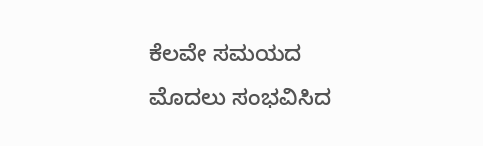ಕೆಲವೇ ಸಮಯದ ಮೊದಲು ಸಂಭವಿಸಿದ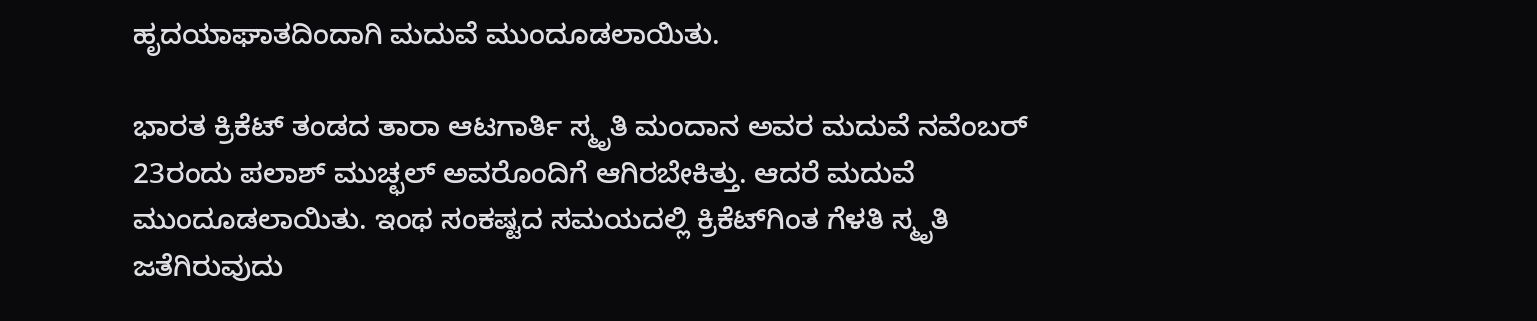ಹೃದಯಾಘಾತದಿಂದಾಗಿ ಮದುವೆ ಮುಂದೂಡಲಾಯಿತು.

ಭಾರತ ಕ್ರಿಕೆಟ್ ತಂಡದ ತಾರಾ ಆಟಗಾರ್ತಿ ಸ್ಮೃತಿ ಮಂದಾನ ಅವರ ಮದುವೆ ನವೆಂಬರ್ 23ರಂದು ಪಲಾಶ್ ಮುಚ್ಛಲ್ ಅವರೊಂದಿಗೆ ಆಗಿರಬೇಕಿತ್ತು. ಆದರೆ ಮದುವೆ ಮುಂದೂಡಲಾಯಿತು. ಇಂಥ ಸಂಕಷ್ಟದ ಸಮಯದಲ್ಲಿ ಕ್ರಿಕೆಟ್‌ಗಿಂತ ಗೆಳತಿ ಸ್ಮೃತಿ ಜತೆಗಿರುವುದು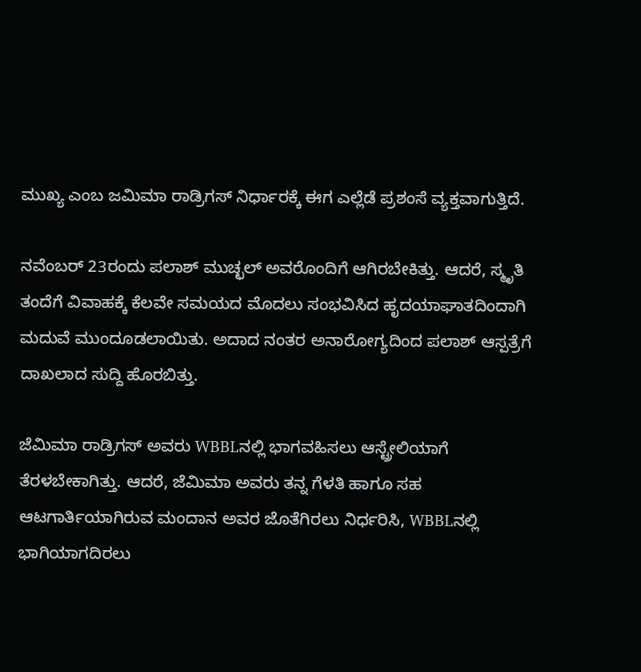ಮುಖ್ಯ ಎಂಬ ಜಮಿಮಾ ರಾಡ್ರಿಗಸ್ ನಿರ್ಧಾರಕ್ಕೆ ಈಗ ಎಲ್ಲೆಡೆ ಪ್ರಶಂಸೆ ವ್ಯಕ್ತವಾಗುತ್ತಿದೆ.

ನವೆಂಬರ್ 23ರಂದು ಪಲಾಶ್ ಮುಚ್ಛಲ್ ಅವರೊಂದಿಗೆ ಆಗಿರಬೇಕಿತ್ತು. ಆದರೆ, ಸ್ಮೃತಿ ತಂದೆಗೆ ವಿವಾಹಕ್ಕೆ ಕೆಲವೇ ಸಮಯದ ಮೊದಲು ಸಂಭವಿಸಿದ ಹೃದಯಾಘಾತದಿಂದಾಗಿ ಮದುವೆ ಮುಂದೂಡಲಾಯಿತು. ಅದಾದ ನಂತರ ಅನಾರೋಗ್ಯದಿಂದ ಪಲಾಶ್ ಆಸ್ಪತ್ರೆಗೆ ದಾಖಲಾದ ಸುದ್ದಿ ಹೊರಬಿತ್ತು.

ಜೆಮಿಮಾ ರಾಡ್ರಿಗಸ್ ಅವರು WBBLನಲ್ಲಿ ಭಾಗವಹಿಸಲು ಆಸ್ಟ್ರೇಲಿಯಾಗೆ ತೆರಳಬೇಕಾಗಿತ್ತು. ಆದರೆ, ಜೆಮಿಮಾ ಅವರು ತನ್ನ ಗೆಳತಿ ಹಾಗೂ ಸಹ ಆಟಗಾರ್ತಿಯಾಗಿರುವ ಮಂದಾನ ಅವರ ಜೊತೆಗಿರಲು ನಿರ್ಧರಿಸಿ, WBBLನಲ್ಲಿ ಭಾಗಿಯಾಗದಿರಲು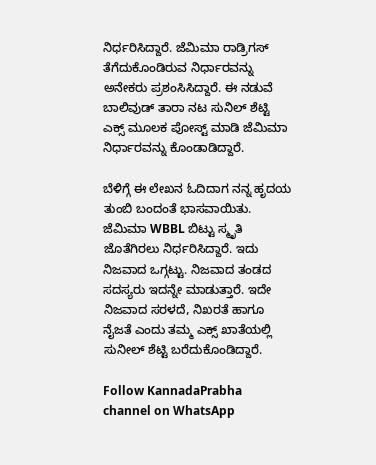ನಿರ್ಧರಿಸಿದ್ದಾರೆ. ಜೆಮಿಮಾ ರಾಡ್ರಿಗಸ್ ತೆಗೆದುಕೊಂಡಿರುವ ನಿರ್ಧಾರವನ್ನು ಅನೇಕರು ಪ್ರಶಂಸಿಸಿದ್ದಾರೆ. ಈ ನಡುವೆ ಬಾಲಿವುಡ್ ತಾರಾ ನಟ ಸುನಿಲ್ ಶೆಟ್ಟಿ ಎಕ್ಸ್ ಮೂಲಕ ಪೋಸ್ಟ್ ಮಾಡಿ ಜೆಮಿಮಾ ನಿರ್ಧಾರವನ್ನು ಕೊಂಡಾಡಿದ್ದಾರೆ.

ಬೆಳಿಗ್ಗೆ ಈ ಲೇಖನ ಓದಿದಾಗ ನನ್ನ ಹೃದಯ ತುಂಬಿ ಬಂದಂತೆ ಭಾಸವಾಯಿತು. ಜೆಮಿಮಾ WBBL ಬಿಟ್ಟು ಸ್ಮೃತಿ ಜೊತೆಗಿರಲು ನಿರ್ಧರಿಸಿದ್ದಾರೆ. ಇದು ನಿಜವಾದ ಒಗ್ಗಟ್ಟು. ನಿಜವಾದ ತಂಡದ ಸದಸ್ಯರು ಇದನ್ನೇ ಮಾಡುತ್ತಾರೆ. ಇದೇ ನಿಜವಾದ ಸರಳದೆ, ನಿಖರತೆ ಹಾಗೂ ನೈಜತೆ ಎಂದು ತಮ್ಮ ಎಕ್ಸ್ ಖಾತೆಯಲ್ಲಿ ಸುನೀಲ್ ಶೆಟ್ಟಿ ಬರೆದುಕೊಂಡಿದ್ದಾರೆ.

Follow KannadaPrabha channel on WhatsApp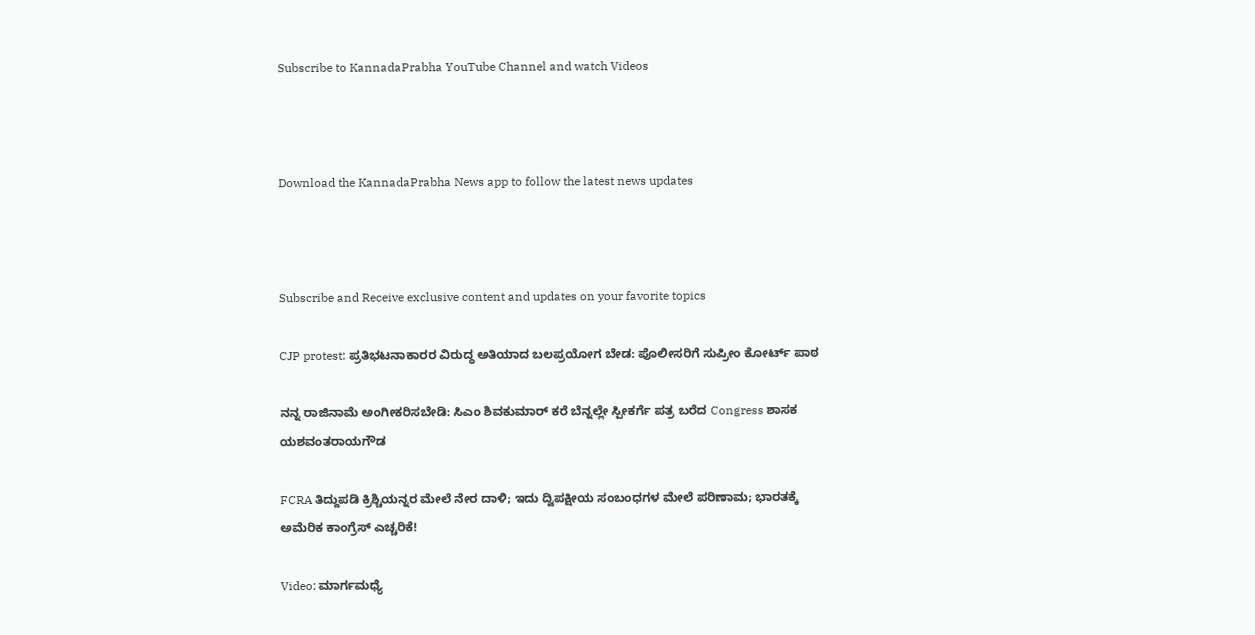Subscribe to KannadaPrabha YouTube Channel and watch Videos



Download the KannadaPrabha News app to follow the latest news updates



Subscribe and Receive exclusive content and updates on your favorite topics

CJP protest: ಪ್ರತಿಭಟನಾಕಾರರ ವಿರುದ್ಧ ಅತಿಯಾದ ಬಲಪ್ರಯೋಗ ಬೇಡ: ಪೊಲೀಸರಿಗೆ ಸುಪ್ರೀಂ ಕೋರ್ಟ್ ಪಾಠ

ನನ್ನ ರಾಜಿನಾಮೆ ಅಂಗೀಕರಿಸಬೇಡಿ: ಸಿಎಂ ಶಿವಕುಮಾರ್ ಕರೆ ಬೆನ್ನಲ್ಲೇ ಸ್ಪೀಕರ್ಗೆ ಪತ್ರ ಬರೆದ Congress ಶಾಸಕ ಯಶವಂತರಾಯಗೌಡ

FCRA ತಿದ್ದುಪಡಿ ಕ್ರಿಶ್ಚಿಯನ್ನರ ಮೇಲೆ ನೇರ ದಾಳಿ; ಇದು ದ್ವಿಪಕ್ಷೀಯ ಸಂಬಂಧಗಳ ಮೇಲೆ ಪರಿಣಾಮ; ಭಾರತಕ್ಕೆ ಅಮೆರಿಕ ಕಾಂಗ್ರೆಸ್ ಎಚ್ಚರಿಕೆ!

Video: ಮಾರ್ಗಮಧ್ಯೆ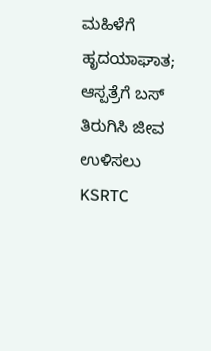ಮಹಿಳೆಗೆ ಹೃದಯಾಘಾತ; ಆಸ್ಪತ್ರೆಗೆ ಬಸ್ ತಿರುಗಿಸಿ ಜೀವ ಉಳಿಸಲು KSRTC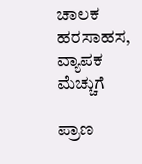ಚಾಲಕ ಹರಸಾಹಸ, ವ್ಯಾಪಕ ಮೆಚ್ಚುಗೆ

ಪ್ರಾಣ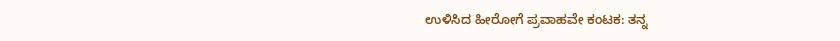ಉಳಿಸಿದ ಹೀರೋಗೆ ಪ್ರವಾಹವೇ ಕಂಟಕ: ತನ್ನ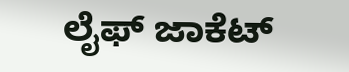ಲೈಫ್ ಜಾಕೆಟ್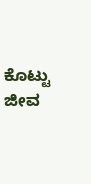ಕೊಟ್ಟು ಜೀವ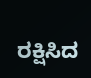ರಕ್ಷಿಸಿದ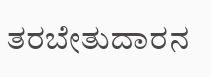ತರಬೇತುದಾರನ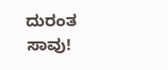ದುರಂತ ಸಾವು!